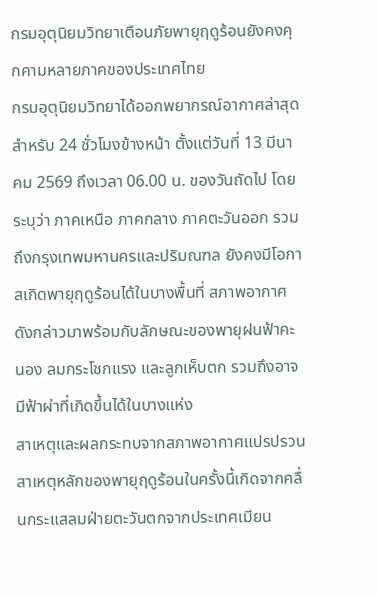กรมอุตุนิยมวิทยาเตือนภัยพายุฤดูร้อนยังคงคุกคามหลายภาคของประเทศไทย
กรมอุตุนิยมวิทยาได้ออกพยากรณ์อากาศล่าสุดสำหรับ 24 ชั่วโมงข้างหน้า ตั้งแต่วันที่ 13 มีนาคม 2569 ถึงเวลา 06.00 น. ของวันถัดไป โดยระบุว่า ภาคเหนือ ภาคกลาง ภาคตะวันออก รวมถึงกรุงเทพมหานครและปริมณฑล ยังคงมีโอกาสเกิดพายุฤดูร้อนได้ในบางพื้นที่ สภาพอากาศดังกล่าวมาพร้อมกับลักษณะของพายุฝนฟ้าคะนอง ลมกระโชกแรง และลูกเห็บตก รวมถึงอาจมีฟ้าผ่าที่เกิดขึ้นได้ในบางแห่ง
สาเหตุและผลกระทบจากสภาพอากาศแปรปรวน
สาเหตุหลักของพายุฤดูร้อนในครั้งนี้เกิดจากคลื่นกระแสลมฝ่ายตะวันตกจากประเทศเมียน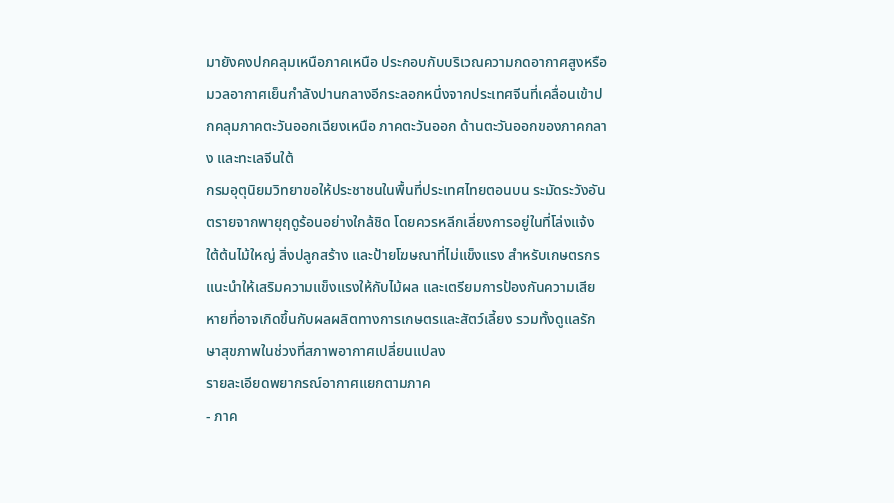มายังคงปกคลุมเหนือภาคเหนือ ประกอบกับบริเวณความกดอากาศสูงหรือมวลอากาศเย็นกำลังปานกลางอีกระลอกหนึ่งจากประเทศจีนที่เคลื่อนเข้าปกคลุมภาคตะวันออกเฉียงเหนือ ภาคตะวันออก ด้านตะวันออกของภาคกลาง และทะเลจีนใต้
กรมอุตุนิยมวิทยาขอให้ประชาชนในพื้นที่ประเทศไทยตอนบน ระมัดระวังอันตรายจากพายุฤดูร้อนอย่างใกล้ชิด โดยควรหลีกเลี่ยงการอยู่ในที่โล่งแจ้ง ใต้ต้นไม้ใหญ่ สิ่งปลูกสร้าง และป้ายโฆษณาที่ไม่แข็งแรง สำหรับเกษตรกรแนะนำให้เสริมความแข็งแรงให้กับไม้ผล และเตรียมการป้องกันความเสียหายที่อาจเกิดขึ้นกับผลผลิตทางการเกษตรและสัตว์เลี้ยง รวมทั้งดูแลรักษาสุขภาพในช่วงที่สภาพอากาศเปลี่ยนแปลง
รายละเอียดพยากรณ์อากาศแยกตามภาค
- ภาค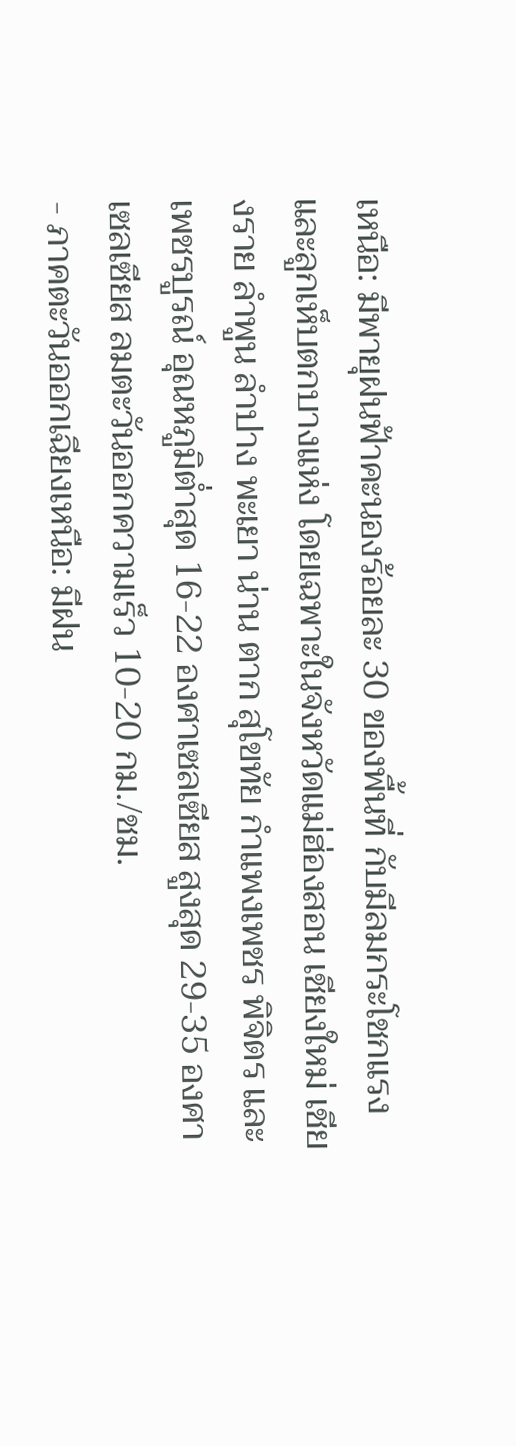เหนือ: มีพายุฝนฟ้าคะนองร้อยละ 30 ของพื้นที่ กับมีลมกระโชกแรงและลูกเห็บตกบางแห่ง โดยเฉพาะในจังหวัดแม่ฮ่องสอน เชียงใหม่ เชียงราย ลำพูน ลำปาง พะเยา น่าน ตาก สุโขทัย กำแพงเพชร พิจิตร และเพชรบูรณ์ อุณหภูมิต่ำสุด 16-22 องศาเซลเซียส สูงสุด 29-35 องศาเซลเซียส ลมตะวันออกความเร็ว 10-20 กม./ชม.
- ภาคตะวันออกเฉียงเหนือ: มีฝน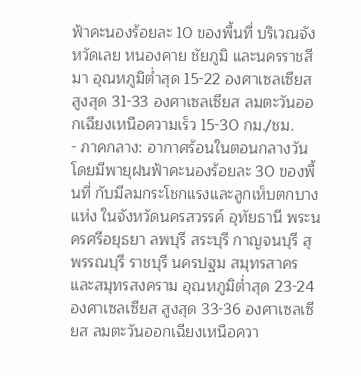ฟ้าคะนองร้อยละ 10 ของพื้นที่ บริเวณจังหวัดเลย หนองคาย ชัยภูมิ และนครราชสีมา อุณหภูมิต่ำสุด 15-22 องศาเซลเซียส สูงสุด 31-33 องศาเซลเซียส ลมตะวันออกเฉียงเหนือความเร็ว 15-30 กม./ชม.
- ภาคกลาง: อากาศร้อนในตอนกลางวัน โดยมีพายุฝนฟ้าคะนองร้อยละ 30 ของพื้นที่ กับมีลมกระโชกแรงและลูกเห็บตกบางแห่ง ในจังหวัดนครสวรรค์ อุทัยธานี พระนครศรีอยุธยา ลพบุรี สระบุรี กาญจนบุรี สุพรรณบุรี ราชบุรี นครปฐม สมุทรสาคร และสมุทรสงคราม อุณหภูมิต่ำสุด 23-24 องศาเซลเซียส สูงสุด 33-36 องศาเซลเซียส ลมตะวันออกเฉียงเหนือควา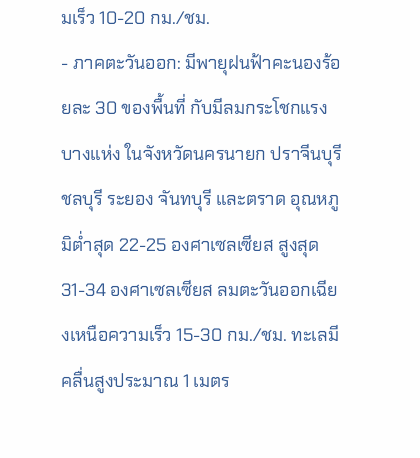มเร็ว 10-20 กม./ชม.
- ภาคตะวันออก: มีพายุฝนฟ้าคะนองร้อยละ 30 ของพื้นที่ กับมีลมกระโชกแรงบางแห่ง ในจังหวัดนครนายก ปราจีนบุรี ชลบุรี ระยอง จันทบุรี และตราด อุณหภูมิต่ำสุด 22-25 องศาเซลเซียส สูงสุด 31-34 องศาเซลเซียส ลมตะวันออกเฉียงเหนือความเร็ว 15-30 กม./ชม. ทะเลมีคลื่นสูงประมาณ 1 เมตร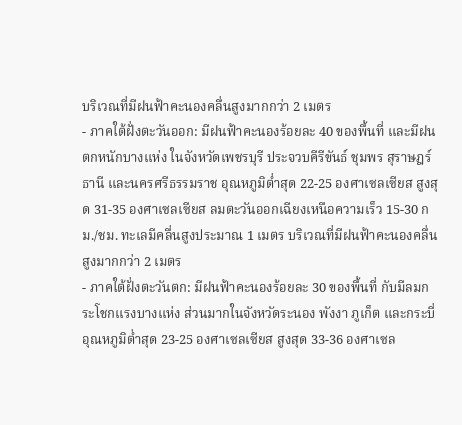บริเวณที่มีฝนฟ้าคะนองคลื่นสูงมากกว่า 2 เมตร
- ภาคใต้ฝั่งตะวันออก: มีฝนฟ้าคะนองร้อยละ 40 ของพื้นที่ และมีฝนตกหนักบางแห่ง ในจังหวัดเพชรบุรี ประจวบคีรีขันธ์ ชุมพร สุราษฎร์ธานี และนครศรีธรรมราช อุณหภูมิต่ำสุด 22-25 องศาเซลเซียส สูงสุด 31-35 องศาเซลเซียส ลมตะวันออกเฉียงเหนือความเร็ว 15-30 กม./ชม. ทะเลมีคลื่นสูงประมาณ 1 เมตร บริเวณที่มีฝนฟ้าคะนองคลื่นสูงมากกว่า 2 เมตร
- ภาคใต้ฝั่งตะวันตก: มีฝนฟ้าคะนองร้อยละ 30 ของพื้นที่ กับมีลมกระโชกแรงบางแห่ง ส่วนมากในจังหวัดระนอง พังงา ภูเก็ต และกระบี่ อุณหภูมิต่ำสุด 23-25 องศาเซลเซียส สูงสุด 33-36 องศาเซล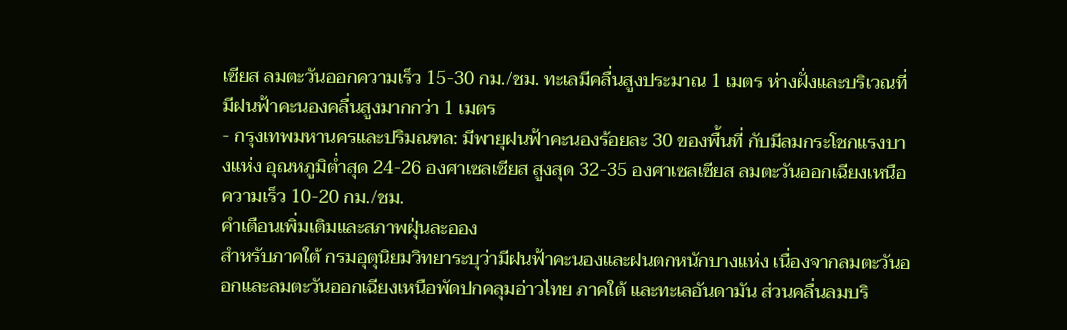เซียส ลมตะวันออกความเร็ว 15-30 กม./ชม. ทะเลมีคลื่นสูงประมาณ 1 เมตร ห่างฝั่งและบริเวณที่มีฝนฟ้าคะนองคลื่นสูงมากกว่า 1 เมตร
- กรุงเทพมหานครและปริมณฑล: มีพายุฝนฟ้าคะนองร้อยละ 30 ของพื้นที่ กับมีลมกระโชกแรงบางแห่ง อุณหภูมิต่ำสุด 24-26 องศาเซลเซียส สูงสุด 32-35 องศาเซลเซียส ลมตะวันออกเฉียงเหนือความเร็ว 10-20 กม./ชม.
คำเตือนเพิ่มเติมและสภาพฝุ่นละออง
สำหรับภาคใต้ กรมอุตุนิยมวิทยาระบุว่ามีฝนฟ้าคะนองและฝนตกหนักบางแห่ง เนื่องจากลมตะวันออกและลมตะวันออกเฉียงเหนือพัดปกคลุมอ่าวไทย ภาคใต้ และทะเลอันดามัน ส่วนคลื่นลมบริ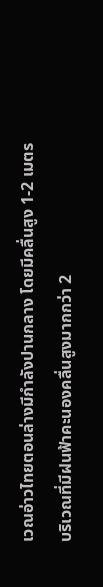เวณอ่าวไทยตอนล่างมีกำลังปานกลาง โดยมีคลื่นสูง 1-2 เมตร บริเวณที่มีฝนฟ้าคะนองคลื่นสูงมากกว่า 2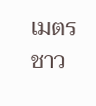เมตร ชาว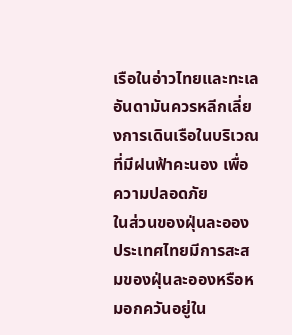เรือในอ่าวไทยและทะเลอันดามันควรหลีกเลี่ยงการเดินเรือในบริเวณที่มีฝนฟ้าคะนอง เพื่อความปลอดภัย
ในส่วนของฝุ่นละออง ประเทศไทยมีการสะสมของฝุ่นละอองหรือหมอกควันอยู่ใน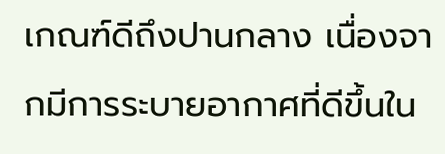เกณฑ์ดีถึงปานกลาง เนื่องจากมีการระบายอากาศที่ดีขึ้นใน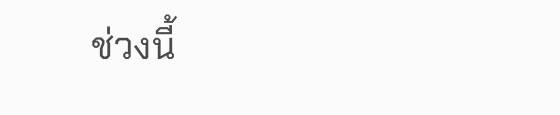ช่วงนี้